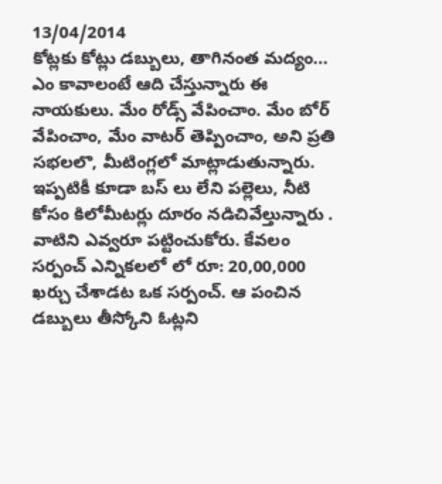13/04/2014
కోట్లకు కోట్లు డబ్బులు, తాగినంత మద్యం... ఎం కావాలంటే ఆది చేస్తున్నారు ఈ నాయకులు. మేం రోడ్స్ వేపించాం. మేం బోర్ వేపించాం, మేం వాటర్ తెప్పించాం, అని ప్రతి సభలలొ, మీటింగ్లలో మాట్లాడుతున్నారు. ఇప్పటికీ కూడా బస్ లు లేని పల్లెలు, నీటి కోసం కిలోమీటర్లు దూరం నడిచివేల్తున్నారు . వాటిని ఎవ్వరూ పట్టించుకోరు. కేవలం సర్పంచ్ ఎన్నికలలో లో రూ: 20,00,000 ఖర్చు చేశాడట ఒక సర్పంచ్. ఆ పంచిన డబ్బులు తీస్కోని ఓట్లని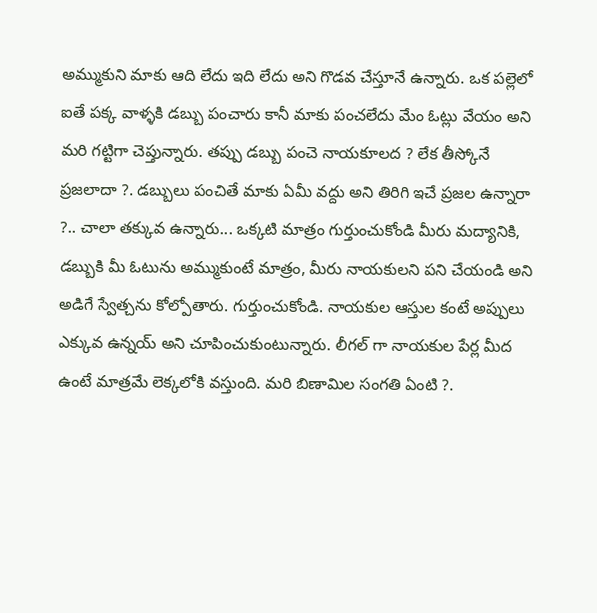అమ్ముకుని మాకు ఆది లేదు ఇది లేదు అని గొడవ చేస్తూనే ఉన్నారు. ఒక పల్లెలో ఐతే పక్క వాళ్ళకి డబ్బు పంచారు కానీ మాకు పంచలేదు మేం ఓట్లు వేయం అని మరి గట్టిగా చెప్తున్నారు. తప్పు డబ్బు పంచె నాయకూలద ? లేక తీస్కోనే ప్రజలాదా ?. డబ్బులు పంచితే మాకు ఏమీ వద్దు అని తిరిగి ఇచే ప్రజల ఉన్నారా ?.. చాలా తక్కువ ఉన్నారు... ఒక్కటి మాత్రం గుర్తుంచుకోండి మీరు మద్యానికి, డబ్బుకి మీ ఓటును అమ్ముకుంటే మాత్రం, మీరు నాయకులని పని చేయండి అని అడిగే స్వేత్చను కోల్పోతారు. గుర్తుంచుకోండి. నాయకుల ఆస్తుల కంటే అప్పులు ఎక్కువ ఉన్నయ్ అని చూపించుకుంటున్నారు. లీగల్ గా నాయకుల పేర్ల మీద ఉంటే మాత్రమే లెక్కలోకి వస్తుంది. మరి బిణామిల సంగతి ఏంటి ?.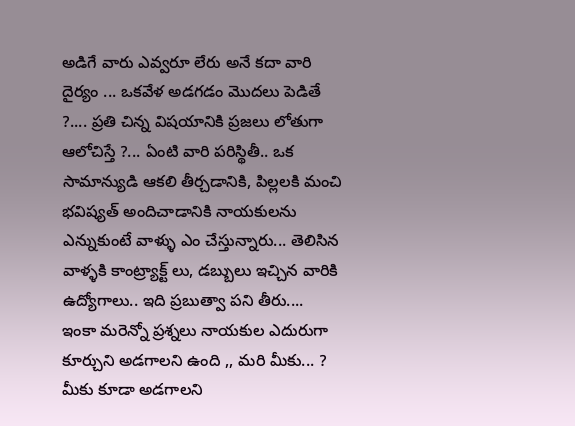అడిగే వారు ఎవ్వరూ లేరు అనే కదా వారి దైర్యం ... ఒకవేళ అడగడం మొదలు పెడితే ?.... ప్రతి చిన్న విషయానికి ప్రజలు లోతుగా ఆలోచిస్తే ?... ఏంటి వారి పరిస్థితీ.. ఒక సామాన్యుడి ఆకలి తీర్చడానికి, పిల్లలకి మంచి భవిష్యత్ అందిచాడానికి నాయకులను ఎన్నుకుంటే వాళ్ళు ఎం చేస్తున్నారు... తెలిసిన వాళ్ళకి కాంట్ర్యాక్ట్ లు, డబ్బులు ఇచ్చిన వారికి ఉద్యోగాలు.. ఇది ప్రబుత్వా పని తీరు.... ఇంకా మరెన్నో ప్రశ్నలు నాయకుల ఎదురుగా కూర్చుని అడగాలని ఉంది ,, మరి మీకు... ? మీకు కూడా అడగాలని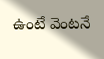ఉంటే వెంటనే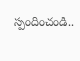స్పందించండి..